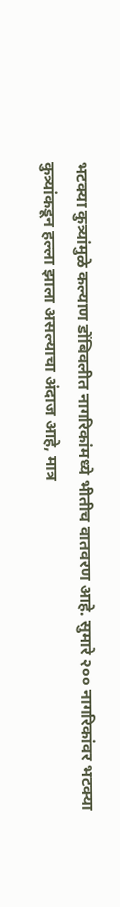भटक्या कुत्र्यांमुळे कल्याण डोंबिवलीत नागरिकांमध्ये भीतीच वातवरण आहे. सुमारे २०० नागरिकांवर भटक्या
कुत्र्यांकडून हल्ला झाला असल्याचा अंदाज आहे, मात्र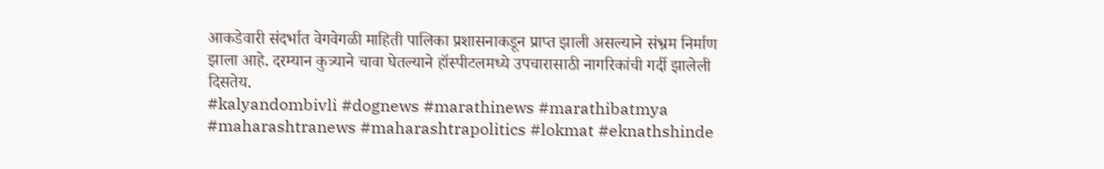आकडेवारी संदर्भात वेगवेगळी माहिती पालिका प्रशासनाकडून प्राप्त झाली असल्याने संभ्रम निर्माण झाला आहे. दरम्यान कुत्र्याने चावा घेतल्याने हॉस्पीटलमध्ये उपचारासाठी नागरिकांची गर्दी झालेली दिसतेय.
#kalyandombivli #dognews #marathinews #marathibatmya #maharashtranews #maharashtrapolitics #lokmat #eknathshinde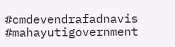#cmdevendrafadnavis #mahayutigovernment